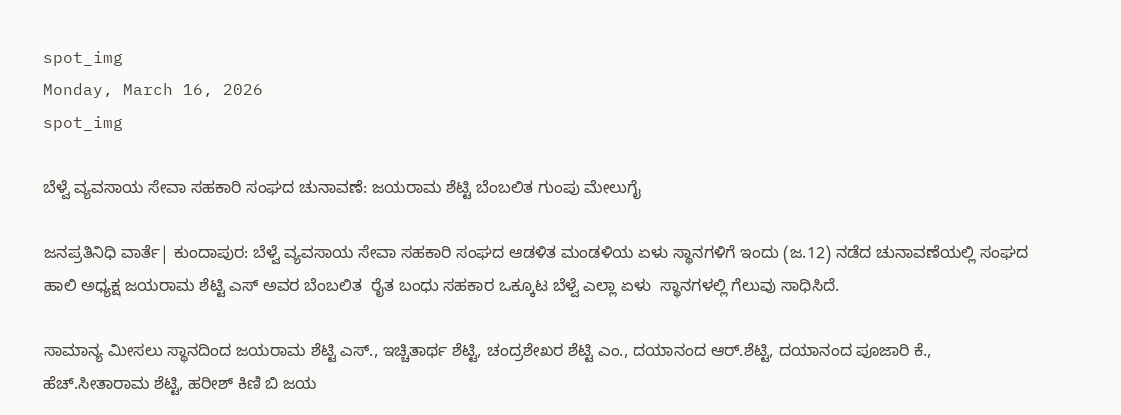spot_img
Monday, March 16, 2026
spot_img

ಬೆಳ್ವೆ ವ್ಯವಸಾಯ ಸೇವಾ ಸಹಕಾರಿ ಸಂಘದ ಚುನಾವಣೆ: ಜಯರಾಮ ಶೆಟ್ಟಿ ಬೆಂಬಲಿತ ಗುಂಪು ಮೇಲುಗೈ

ಜನಪ್ರತಿನಿಧಿ ವಾರ್ತೆ| ಕುಂದಾಪುರ: ಬೆಳ್ವೆ ವ್ಯವಸಾಯ ಸೇವಾ ಸಹಕಾರಿ ಸಂಘದ ಆಡಳಿತ ಮಂಡಳಿಯ ಏಳು ಸ್ಥಾನಗಳಿಗೆ ಇಂದು (ಜ.12) ನಡೆದ ಚುನಾವಣೆಯಲ್ಲಿ ಸಂಘದ ಹಾಲಿ ಅಧ್ಯಕ್ಷ ಜಯರಾಮ ಶೆಟ್ಟಿ ಎಸ್ ಅವರ ಬೆಂಬಲಿತ  ರೈತ ಬಂಧು ಸಹಕಾರ ಒಕ್ಕೂಟ ಬೆಳ್ವೆ ಎಲ್ಲಾ ಏಳು  ಸ್ಥಾನಗಳಲ್ಲಿ ಗೆಲುವು ಸಾಧಿಸಿದೆ.

ಸಾಮಾನ್ಯ ಮೀಸಲು ಸ್ಥಾನದಿಂದ ಜಯರಾಮ ಶೆಟ್ಟಿ ಎಸ್., ಇಚ್ಚಿತಾರ್ಥ ಶೆಟ್ಟಿ, ಚಂದ್ರಶೇಖರ ಶೆಟ್ಟಿ ಎಂ., ದಯಾನಂದ ಆರ್.ಶೆಟ್ಟಿ, ದಯಾನಂದ ಪೂಜಾರಿ ಕೆ., ಹೆಚ್.ಸೀತಾರಾಮ ಶೆಟ್ಟಿ, ಹರೀಶ್ ಕಿಣಿ ಬಿ ಜಯ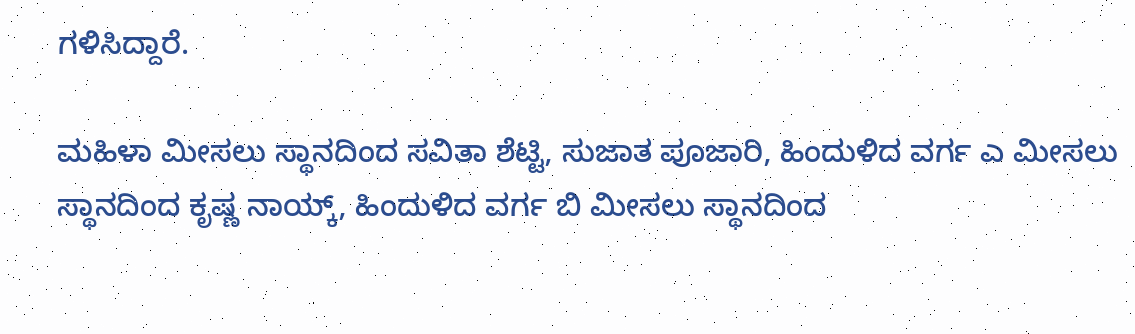ಗಳಿಸಿದ್ದಾರೆ.

ಮಹಿಳಾ ಮೀಸಲು ಸ್ಥಾನದಿಂದ ಸವಿತಾ ಶೆಟ್ಟಿ, ಸುಜಾತ ಪೂಜಾರಿ, ಹಿಂದುಳಿದ ವರ್ಗ ಎ ಮೀಸಲು ಸ್ಥಾನದಿಂದ ಕೃಷ್ಣ ನಾಯ್ಕ್, ಹಿಂದುಳಿದ ವರ್ಗ ಬಿ ಮೀಸಲು ಸ್ಥಾನದಿಂದ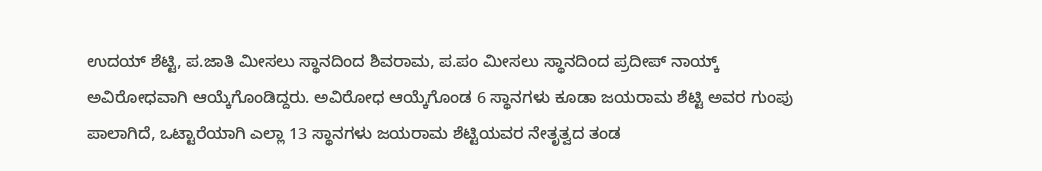ಉದಯ್ ಶೆಟ್ಟಿ, ಪ.ಜಾತಿ ಮೀಸಲು ಸ್ಥಾನದಿಂದ ಶಿವರಾಮ, ಪ.ಪಂ ಮೀಸಲು ಸ್ಥಾನದಿಂದ ಪ್ರದೀಪ್ ನಾಯ್ಕ್ ಅವಿರೋಧವಾಗಿ ಆಯ್ಕೆಗೊಂಡಿದ್ದರು. ಅವಿರೋಧ ಆಯ್ಕೆಗೊಂಡ 6 ಸ್ಥಾನಗಳು ಕೂಡಾ ಜಯರಾಮ ಶೆಟ್ಟಿ ಅವರ ಗುಂಪು ಪಾಲಾಗಿದೆ, ಒಟ್ಟಾರೆಯಾಗಿ ಎಲ್ಲಾ 13 ಸ್ಥಾನಗಳು ಜಯರಾಮ ಶೆಟ್ಟಿಯವರ ನೇತೃತ್ವದ ತಂಡ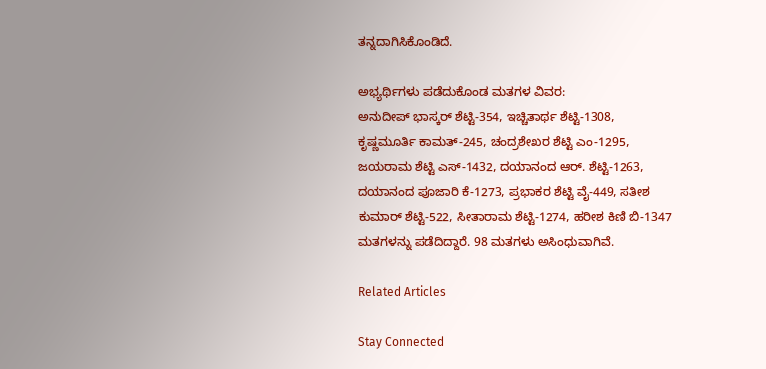ತನ್ನದಾಗಿಸಿಕೊಂಡಿದೆ.

ಅಭ್ಯರ್ಥಿಗಳು ಪಡೆದುಕೊಂಡ ಮತಗಳ ವಿವರ:
ಅನುದೀಪ್ ಭಾಸ್ಕರ್ ಶೆಟ್ಟಿ-354, ಇಚ್ಚಿತಾರ್ಥ ಶೆಟ್ಟಿ-1308, ಕೃಷ್ಣಮೂರ್ತಿ ಕಾಮತ್-245, ಚಂದ್ರಶೇಖರ ಶೆಟ್ಟಿ ಎಂ-1295, ಜಯರಾಮ ಶೆಟ್ಟಿ ಎಸ್-1432, ದಯಾನಂದ ಆರ್. ಶೆಟ್ಟಿ-1263, ದಯಾನಂದ ಪೂಜಾರಿ ಕೆ-1273, ಪ್ರಭಾಕರ ಶೆಟ್ಟಿ ವೈ-449, ಸತೀಶ ಕುಮಾರ್ ಶೆಟ್ಟಿ-522, ಸೀತಾರಾಮ ಶೆಟ್ಟಿ-1274, ಹರೀಶ ಕಿಣಿ ಬಿ-1347 ಮತಗಳನ್ನು ಪಡೆದಿದ್ದಾರೆ. 98 ಮತಗಳು ಅಸಿಂಧುವಾಗಿವೆ.

Related Articles

Stay Connected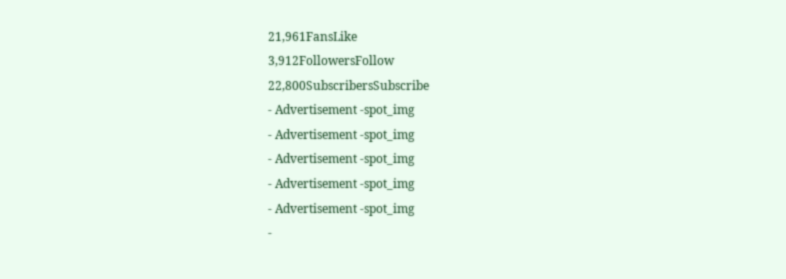21,961FansLike
3,912FollowersFollow
22,800SubscribersSubscribe
- Advertisement -spot_img
- Advertisement -spot_img
- Advertisement -spot_img
- Advertisement -spot_img
- Advertisement -spot_img
-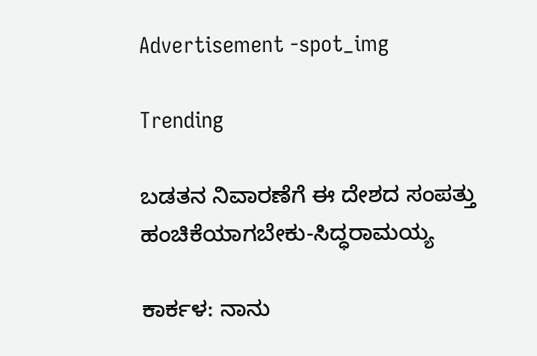Advertisement -spot_img

Trending

ಬಡತನ ನಿವಾರಣೆಗೆ ಈ ದೇಶದ ಸಂಪತ್ತು ಹಂಚಿಕೆಯಾಗಬೇಕು-ಸಿದ್ಧರಾಮಯ್ಯ

ಕಾರ್ಕಳ: ನಾನು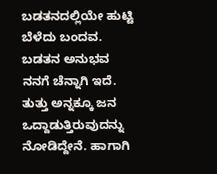ಬಡತನದಲ್ಲಿಯೇ ಹುಟ್ಟಿ ಬೆಳೆದು ಬಂದವ. ಬಡತನ ಅನುಭವ ನನಗೆ ಚೆನ್ನಾಗಿ ಇದೆ. ತುತ್ತು ಅನ್ನಕ್ಕೂ ಜನ ಒದ್ದಾಡುತ್ತಿರುವುದನ್ನು ನೋಡಿದ್ದೇನೆ. ಹಾಗಾಗಿ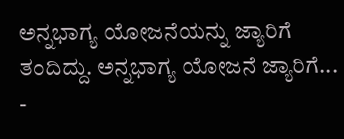ಅನ್ನಭಾಗ್ಯ ಯೋಜನೆಯನ್ನು ಜ್ಯಾರಿಗೆ ತಂದಿದ್ದು. ಅನ್ನಭಾಗ್ಯ ಯೋಜನೆ ಜ್ಯಾರಿಗೆ...
-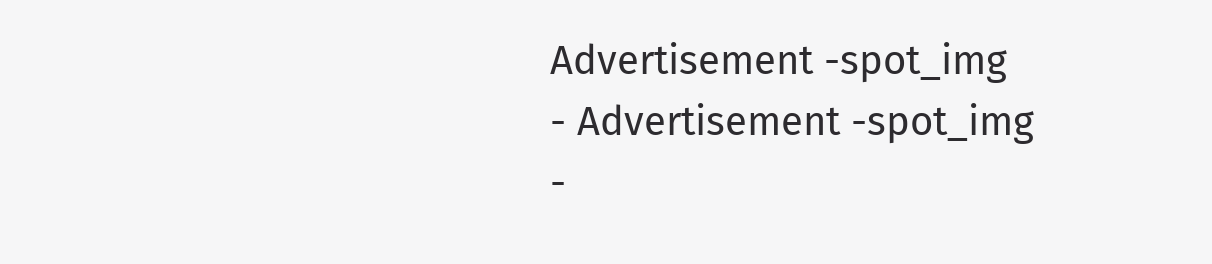Advertisement -spot_img
- Advertisement -spot_img
-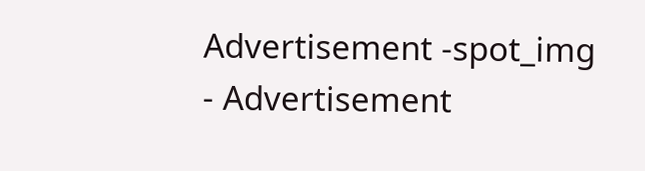Advertisement -spot_img
- Advertisement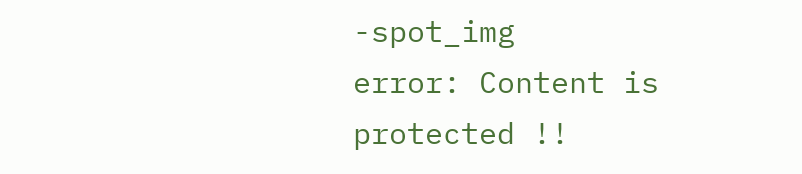-spot_img
error: Content is protected !!